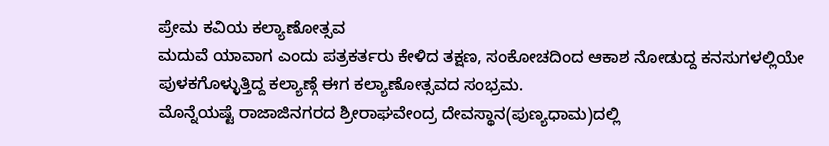ಪ್ರೇಮ ಕವಿಯ ಕಲ್ಯಾಣೋತ್ಸವ
ಮದುವೆ ಯಾವಾಗ ಎಂದು ಪತ್ರಕರ್ತರು ಕೇಳಿದ ತಕ್ಷಣ, ಸಂಕೋಚದಿಂದ ಆಕಾಶ ನೋಡುದ್ದ ಕನಸುಗಳಲ್ಲಿಯೇ ಪುಳಕಗೊಳ್ಳುತ್ತಿದ್ದ ಕಲ್ಯಾಣ್ಗೆ ಈಗ ಕಲ್ಯಾಣೋತ್ಸವದ ಸಂಭ್ರಮ.
ಮೊನ್ನೆಯಷ್ಟೆ ರಾಜಾಜಿನಗರದ ಶ್ರೀರಾಘವೇಂದ್ರ ದೇವಸ್ಥಾನ(ಪುಣ್ಯಧಾಮ)ದಲ್ಲಿ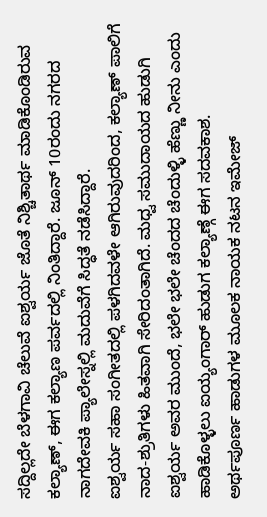ಸದ್ದಿಲ್ಲದೇ ಬೆಳಗಾವಿ ಚೆಲುವೆ ಐಶ್ವರ್ಯ ಜೊತೆ ನಿಶ್ಚಿತಾರ್ಥ ಮಾಡಿಕೊಂಡಿರುವ ಕಲ್ಯಾಣ್, ಈಗ ಕಲ್ಯಾಣ ಪರ್ವದಲ್ಲಿ ನಿಂತಿದ್ದಾರೆ. ಜೂನ್ 10ರಂದು ನಗರದ ನಾಗದೇವಕಿ ಪ್ಯಾಲೇಸ್ನಲ್ಲಿ ಮದುವೆಗೆ ಸಿದ್ಧತೆ ನಡೆಸಿದ್ದಾರೆ.
ಐಶ್ವರ್ಯ ಸಹಾ ಸಂಗೀತದಲ್ಲಿ ಪಳಗಿದವಳೇ ಆಗಿರುವುದರಿಂದ, ಕಲ್ಯಾಣ್ ಪಾಲಿಗೆ ನಾದ-ಶ್ರುತಿಗಳು ಹಿತವಾಗಿ ಸೇರಿದಂತಾಗಿದೆ. ಮಧ್ವ ಸಮುದಾಯದ ಹುಡುಗಿ ಐಶ್ವರ್ಯ ಅವರ ಮುಂದೆ, ಭಲೇ ಭಲೇ ಚೆಂದದ ಚೆಂದುಳ್ಳಿ ಹೆಣ್ಣು ನೀನು ಎಂದು ಹಾಡಿಕೊಳ್ಳಲು ಐಯ್ಯಂಗಾರ್ ಹುಡುಗ ಕಲ್ಯಾಣ್ಗೆ ಈಗ ಸದವಕಾಶ.
ಅರ್ಥಪೂರ್ಣ ಹಾಡುಗಳ ಮೂಲಕ ನಾಯಕ ನಟನ ಇಮೇಜ್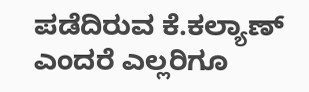ಪಡೆದಿರುವ ಕೆ.ಕಲ್ಯಾಣ್ ಎಂದರೆ ಎಲ್ಲರಿಗೂ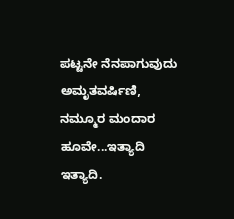ಪಟ್ಟನೇ ನೆನಪಾಗುವುದು ಅಮೃತವರ್ಷಿಣಿ, ನಮ್ಮೂರ ಮಂದಾರ ಹೂವೇ...ಇತ್ಯಾದಿ ಇತ್ಯಾದಿ.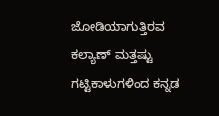ಜೋಡಿಯಾಗುತ್ತಿರವ ಕಲ್ಯಾಣ್ ಮತ್ತಷ್ಟು ಗಟ್ಟಿಕಾಳುಗಳಿಂದ ಕನ್ನಡ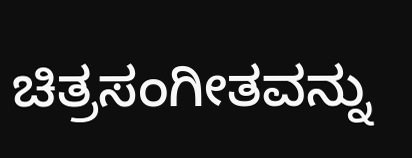ಚಿತ್ರಸಂಗೀತವನ್ನು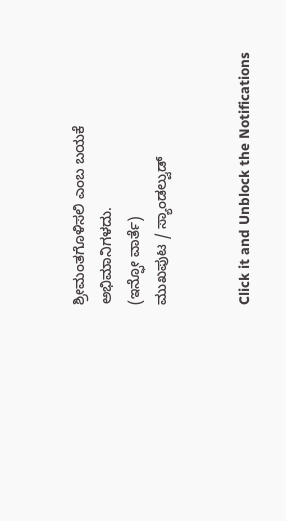ಶ್ರೀಮಂತಗೊಳಿಸಲಿ ಎಂಬ ಬಯಕೆ ಅಭಿಮಾನಿಗಳದು.
(ಇನ್ಫೋ ವಾರ್ತೆ)
ಮುಖಪುಟ / ಸ್ಯಾಂಡಲ್ವುಡ್


Click it and Unblock the Notifications